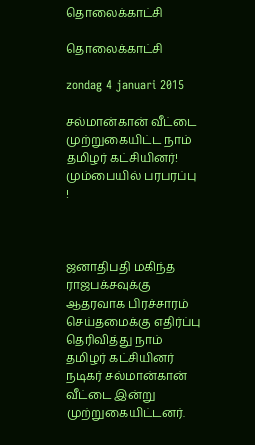தொலைக்காட்சி

தொலைக்காட்சி

zondag 4 januari 2015

சல்மான்கான் வீட்டை முற்றுகையிட்ட நாம் தமிழர் கட்சியினர்! மும்பையில் பரபரப்பு !



ஜனாதிபதி மகிந்த ராஜபக்சவுக்கு ஆதரவாக பிரச்சாரம் செய்தமைக்கு எதிர்ப்பு தெரிவித்து நாம் தமிழர் கட்சியினர் நடிகர் சல்மான்கான் வீட்டை இன்று முற்றுகையிட்டனர்.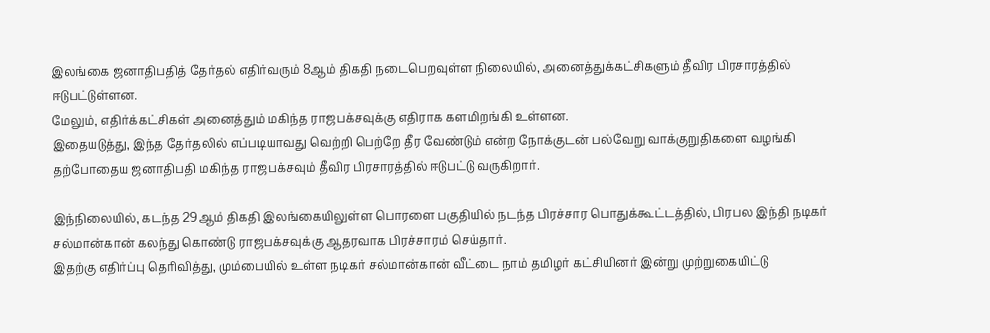இலங்கை ஜனாதிபதித் தேர்தல் எதிர்வரும் 8ஆம் திகதி நடைபெறவுள்ள நிலையில், அனைத்துக்கட்சிகளும் தீவிர பிரசாரத்தில் ஈடுபட்டுள்ளன.
மேலும், எதிர்க்கட்சிகள் அனைத்தும் மகிந்த ராஜபக்சவுக்கு எதிராக களமிறங்கி உள்ளன.
இதையடுத்து, இந்த தேர்தலில் எப்படியாவது வெற்றி பெற்றே தீர வேண்டும் என்ற நோக்குடன் பல்வேறு வாக்குறுதிகளை வழங்கி தற்போதைய ஜனாதிபதி மகிந்த ராஜபக்சவும் தீவிர பிரசாரத்தில் ஈடுபட்டு வருகிறார்.

இந்நிலையில், கடந்த 29ஆம் திகதி இலங்கையிலுள்ள பொரளை பகுதியில் நடந்த பிரச்சார பொதுக்கூட்டத்தில், பிரபல இந்தி நடிகர் சல்மான்கான் கலந்து கொண்டு ராஜபக்சவுக்கு ஆதரவாக பிரச்சாரம் செய்தார்.
இதற்கு எதிர்ப்பு தெரிவித்து, மும்பையில் உள்ள நடிகர் சல்மான்கான் வீட்டை நாம் தமிழர் கட்சியினர் இன்று முற்றுகையிட்டு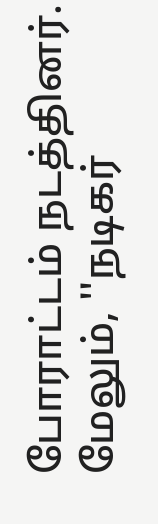போராட்டம் நடத்தினர்.
மேலும், ''நடிகர்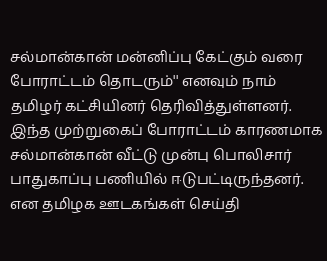சல்மான்கான் மன்னிப்பு கேட்கும் வரை போராட்டம் தொடரும்'' எனவும் நாம் தமிழர் கட்சியினர் தெரிவித்துள்ளனர்.
இந்த முற்றுகைப் போராட்டம் காரணமாக சல்மான்கான் வீட்டு முன்பு பொலிசார் பாதுகாப்பு பணியில் ஈடுபட்டிருந்தனர். என தமிழக ஊடகங்கள் செய்தி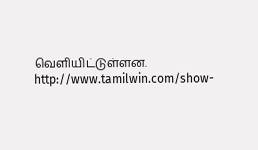வெளியிட்டுள்ளன.
http://www.tamilwin.com/show-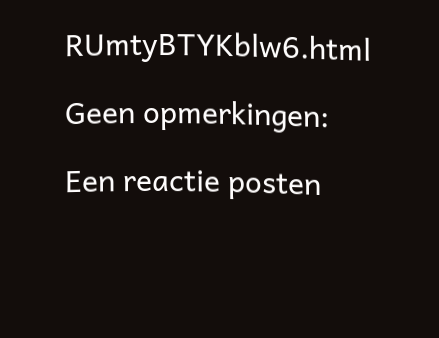RUmtyBTYKblw6.html

Geen opmerkingen:

Een reactie posten